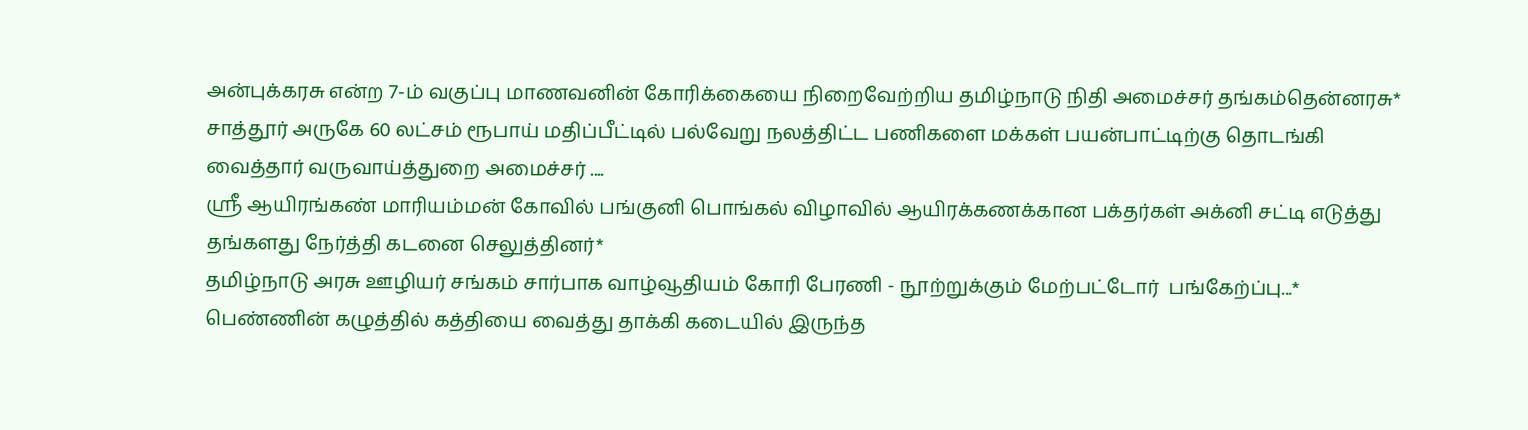அன்புக்கரசு என்ற 7-ம் வகுப்பு மாணவனின் கோரிக்கையை நிறைவேற்றிய தமிழ்நாடு நிதி அமைச்சர் தங்கம்தென்னரசு*
சாத்தூர் அருகே 60 லட்சம் ரூபாய் மதிப்பீட்டில் பல்வேறு நலத்திட்ட பணிகளை மக்கள் பயன்பாட்டிற்கு தொடங்கி வைத்தார் வருவாய்த்துறை அமைச்சர் ....
ஸ்ரீ ஆயிரங்கண் மாரியம்மன் கோவில் பங்குனி பொங்கல் விழாவில் ஆயிரக்கணக்கான பக்தர்கள் அக்னி சட்டி எடுத்து தங்களது நேர்த்தி கடனை செலுத்தினர்*
தமிழ்நாடு அரசு ஊழியர் சங்கம் சார்பாக வாழ்வூதியம் கோரி பேரணி - நூற்றுக்கும் மேற்பட்டோர்  பங்கேற்ப்பு...*
பெண்ணின் கழுத்தில் கத்தியை வைத்து தாக்கி கடையில் இருந்த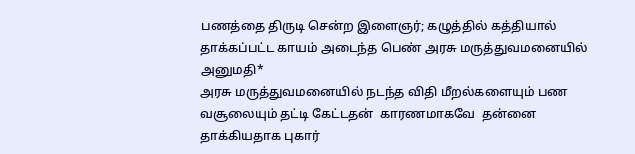பணத்தை திருடி சென்ற இளைஞர்; கழுத்தில் கத்தியால் தாக்கப்பட்ட காயம் அடைந்த பெண் அரசு மருத்துவமனையில் அனுமதி*
அரசு மருத்துவமனையில் நடந்த விதி மீறல்களையும் பண வசூலையும் தட்டி கேட்டதன்  காரணமாகவே  தன்னை தாக்கியதாக புகார்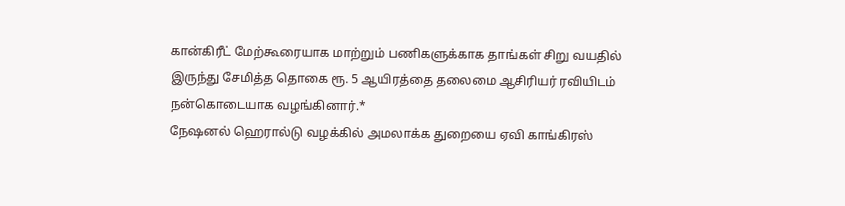கான்கிரீட் மேற்கூரையாக மாற்றும் பணிகளுக்காக தாங்கள் சிறு வயதில் இருந்து சேமித்த தொகை ரூ. 5 ஆயிரத்தை தலைமை ஆசிரியர் ரவியிடம் நன்கொடையாக வழங்கினார்.*
நேஷனல் ஹெரால்டு வழக்கில் அமலாக்க துறையை ஏவி காங்கிரஸ்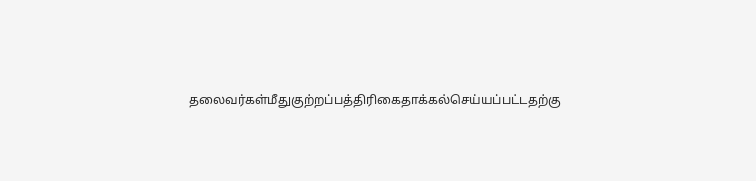தலைவர்கள்மீதுகுற்றப்பத்திரிகைதாக்கல்செய்யப்பட்டதற்கு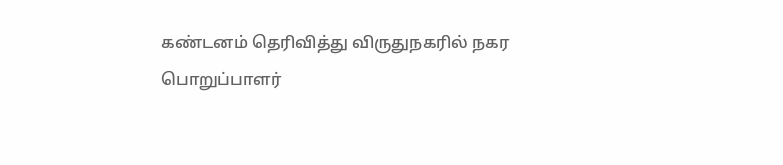கண்டனம் தெரிவித்து விருதுநகரில் நகர பொறுப்பாளர்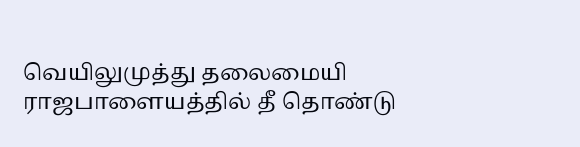வெயிலுமுத்து தலைமையி
ராஜபாளையத்தில் தீ தொண்டு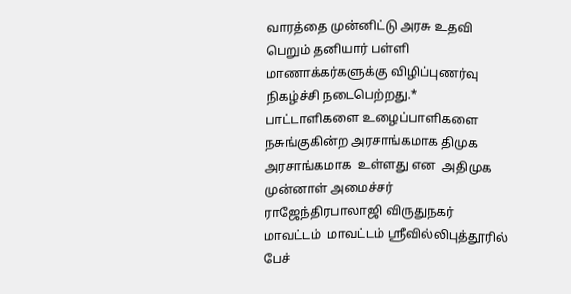வாரத்தை முன்னிட்டு அரசு உதவி பெறும் தனியார் பள்ளி மாணாக்கர்களுக்கு விழிப்புணர்வு நிகழ்ச்சி நடைபெற்றது.*
பாட்டாளிகளை உழைப்பாளிகளை நசுங்குகின்ற அரசாங்கமாக திமுக அரசாங்கமாக  உள்ளது என  அதிமுக முன்னாள் அமைச்சர் ராஜேந்திரபாலாஜி விருதுநகர் மாவட்டம்  மாவட்டம் ஸ்ரீவில்லிபுத்தூரில்  பேச்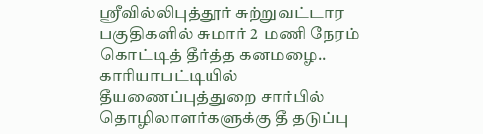ஸ்ரீவில்லிபுத்தூர் சுற்றுவட்டார பகுதிகளில் சுமார் 2  மணி நேரம் கொட்டித் தீர்த்த கனமழை..
காரியாபட்டியில் தீயணைப்புத்துறை சார்பில் தொழிலாளர்களுக்கு தீ தடுப்பு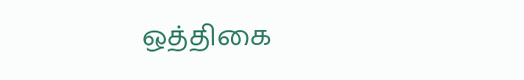ஒத்திகை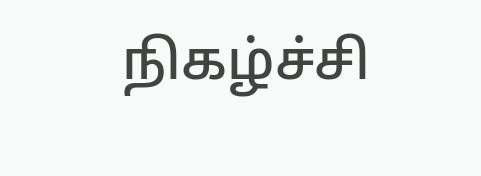நிகழ்ச்சி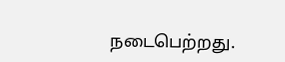நடைபெற்றது.